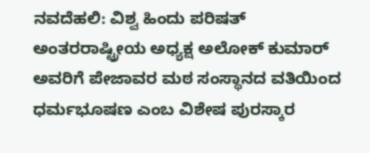ನವದೆಹಲಿ: ವಿಶ್ವ ಹಿಂದು ಪರಿಷತ್ ಅಂತರರಾಷ್ಟ್ರೀಯ ಅಧ್ಯಕ್ಷ ಅಲೋಕ್ ಕುಮಾರ್ ಅವರಿಗೆ ಪೇಜಾವರ ಮಠ ಸಂಸ್ಥಾನದ ವತಿಯಿಂದ ಧರ್ಮಭೂಷಣ ಎಂಬ ವಿಶೇಷ ಪುರಸ್ಕಾರ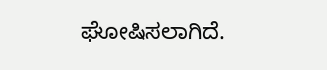ಘೋಷಿಸಲಾಗಿದೆ.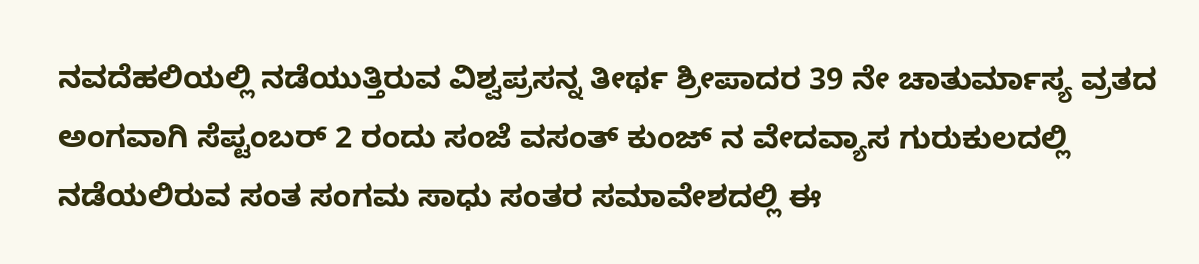ನವದೆಹಲಿಯಲ್ಲಿ ನಡೆಯುತ್ತಿರುವ ವಿಶ್ವಪ್ರಸನ್ನ ತೀರ್ಥ ಶ್ರೀಪಾದರ 39 ನೇ ಚಾತುರ್ಮಾಸ್ಯ ವ್ರತದ ಅಂಗವಾಗಿ ಸೆಪ್ಟಂಬರ್ 2 ರಂದು ಸಂಜೆ ವಸಂತ್ ಕುಂಜ್ ನ ವೇದವ್ಯಾಸ ಗುರುಕುಲದಲ್ಲಿ ನಡೆಯಲಿರುವ ಸಂತ ಸಂಗಮ ಸಾಧು ಸಂತರ ಸಮಾವೇಶದಲ್ಲಿ ಈ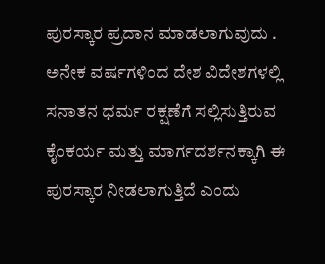ಪುರಸ್ಕಾರ ಪ್ರದಾನ ಮಾಡಲಾಗುವುದು .
ಅನೇಕ ವರ್ಷಗಳಿಂದ ದೇಶ ವಿದೇಶಗಳಲ್ಲಿ ಸನಾತನ ಧರ್ಮ ರಕ್ಷಣೆಗೆ ಸಲ್ಲಿಸುತ್ತಿರುವ ಕೈಂಕರ್ಯ ಮತ್ತು ಮಾರ್ಗದರ್ಶನಕ್ಕಾಗಿ ಈ ಪುರಸ್ಕಾರ ನೀಡಲಾಗುತ್ತಿದೆ ಎಂದು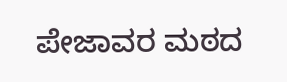ಪೇಜಾವರ ಮಠದ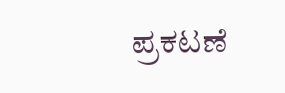ಪ್ರಕಟಣೆ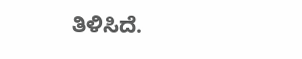ತಿಳಿಸಿದೆ.